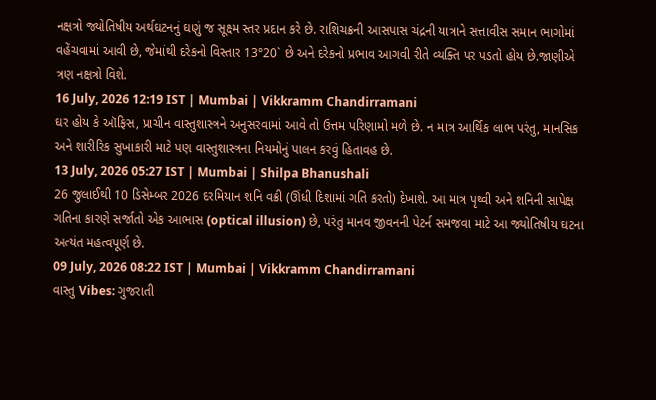નક્ષત્રો જ્યોતિષીય અર્થઘટનનું ઘણું જ સૂક્ષ્મ સ્તર પ્રદાન કરે છે. રાશિચક્રની આસપાસ ચંદ્રની યાત્રાને સત્તાવીસ સમાન ભાગોમાં વહેંચવામાં આવી છે, જેમાંથી દરેકનો વિસ્તાર 13°20` છે અને દરેકનો પ્રભાવ આગવી રીતે વ્યક્તિ પર પડતો હોય છે.જાણીએ ત્રણ નક્ષત્રો વિશે.
16 July, 2026 12:19 IST | Mumbai | Vikkramm Chandirramani
ઘર હોય કે ઑફિસ, પ્રાચીન વાસ્તુશાસ્ત્રને અનુસરવામાં આવે તો ઉત્તમ પરિણામો મળે છે. ન માત્ર આર્થિક લાભ પરંતુ, માનસિક અને શારીરિક સુખાકારી માટે પણ વાસ્તુશાસ્ત્રના નિયમોનું પાલન કરવું હિતાવહ છે.
13 July, 2026 05:27 IST | Mumbai | Shilpa Bhanushali
26 જુલાઈથી 10 ડિસેમ્બર 2026 દરમિયાન શનિ વક્રી (ઊંધી દિશામાં ગતિ કરતો) દેખાશે. આ માત્ર પૃથ્વી અને શનિની સાપેક્ષ ગતિના કારણે સર્જાતો એક આભાસ (optical illusion) છે, પરંતુ માનવ જીવનની પેટર્ન સમજવા માટે આ જ્યોતિષીય ઘટના અત્યંત મહત્વપૂર્ણ છે.
09 July, 2026 08:22 IST | Mumbai | Vikkramm Chandirramani
વાસ્તુ Vibes: ગુજરાતી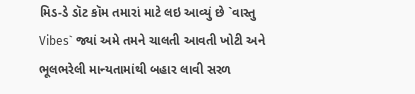મિડ-ડે ડૉટ કૉમ તમારાં માટે લઇ આવ્યું છે `વાસ્તુ Vibes` જ્યાં અમે તમને ચાલતી આવતી ખોટી અને ભૂલભરેલી માન્યતામાંથી બહાર લાવી સરળ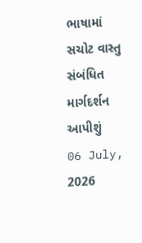ભાષામાં સચોટ વાસ્તુ સંબંધિત માર્ગદર્શન આપીશું
06 July, 2026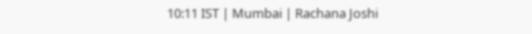10:11 IST | Mumbai | Rachana Joshi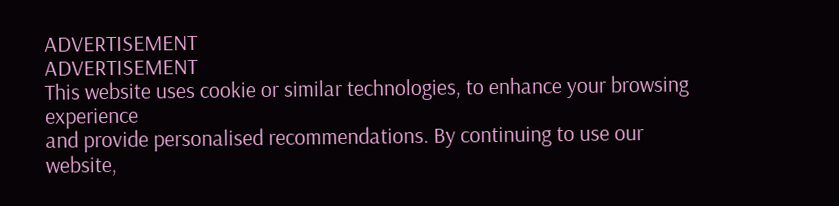ADVERTISEMENT
ADVERTISEMENT
This website uses cookie or similar technologies, to enhance your browsing experience
and provide personalised recommendations. By continuing to use our website,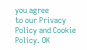you agree
to our Privacy Policy and Cookie Policy. OK